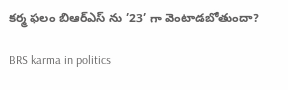కర్మ ఫలం బిఆర్ఎస్ ను ’23’ గా వెంటాడబోతుందా?

BRS karma in politics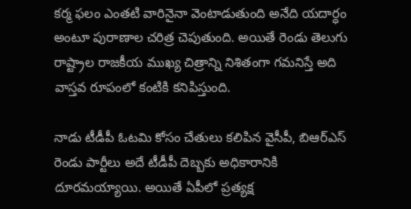కర్మ ఫలం ఎంతటి వారినైనా వెంటాడుతుంది అనేది యదార్ధం అంటూ పురాణాల చరిత్ర చెపుతుంది. అయితే రెండు తెలుగు రాష్ట్రాల రాజకీయ ముఖ్య చిత్రాన్ని నిశితంగా గమనిస్తే అది వాస్తవ రూపంలో కంటికి కనిపిస్తుంది.

నాడు టీడీపీ ఓటమి కోసం చేతులు కలిపిన వైసీపీ, బిఆర్ఎస్ రెండు పార్టీలు అదే టీడీపీ దెబ్బకు అధికారానికి దూరమయ్యాయి. అయితే ఏపీలో ప్రత్యక్ష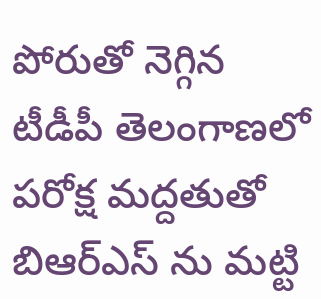పోరుతో నెగ్గిన టీడీపీ తెలంగాణలో పరోక్ష మద్దతుతో బిఆర్ఎస్ ను మట్టి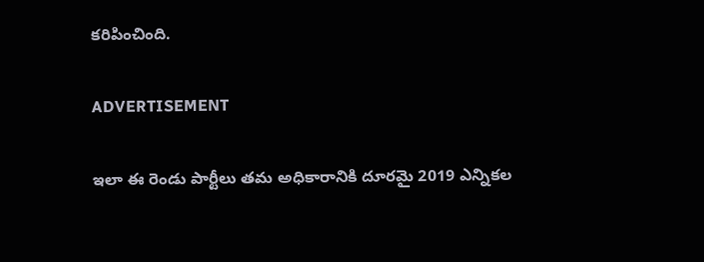కరిపించింది.

ADVERTISEMENT

ఇలా ఈ రెండు పార్టీలు తమ అధికారానికి దూరమై 2019 ఎన్నికల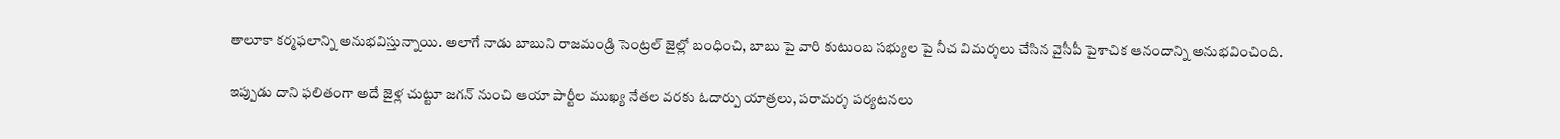తాలూకా కర్మఫలాన్ని అనుభవిస్తున్నాయి. అలాగే నాడు బాబుని రాజమండ్రి సెంట్రల్ జైల్లో బంధించి, బాబు పై వారి కుటుంబ సభ్యుల పై నీచ విమర్శలు చేసిన వైసీపీ పైశాచిక ఆనందాన్ని అనుభవించింది.

ఇప్పుడు దాని ఫలితంగా అదే జైళ్ల చుట్టూ జగన్ నుంచి ఆయా పార్టీల ముఖ్య నేతల వరకు ఓదార్పు యాత్రలు, పరామర్శ పర్యటనలు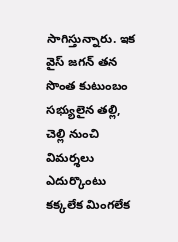సాగిస్తున్నారు. ఇక వైస్ జగన్ తన సొంత కుటుంబం సభ్యులైన తల్లి, చెల్లి నుంచి విమర్శలు ఎదుర్కొంటు కక్కలేక మింగలేక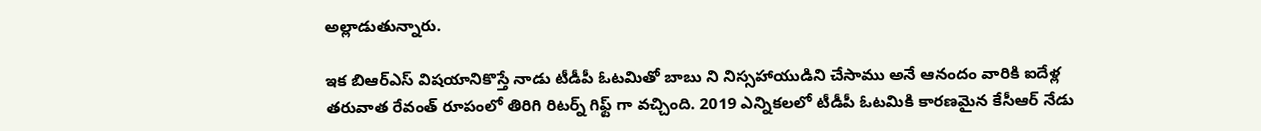అల్లాడుతున్నారు.

ఇక బిఆర్ఎస్ విషయానికొస్తే నాడు టీడీపీ ఓటమితో బాబు ని నిస్సహాయుడిని చేసాము అనే ఆనందం వారికి ఐదేళ్ల తరువాత రేవంత్ రూపంలో తిరిగి రిటర్న్ గిఫ్ట్ గా వచ్చింది. 2019 ఎన్నికలలో టీడీపీ ఓటమికి కారణమైన కేసీఆర్ నేడు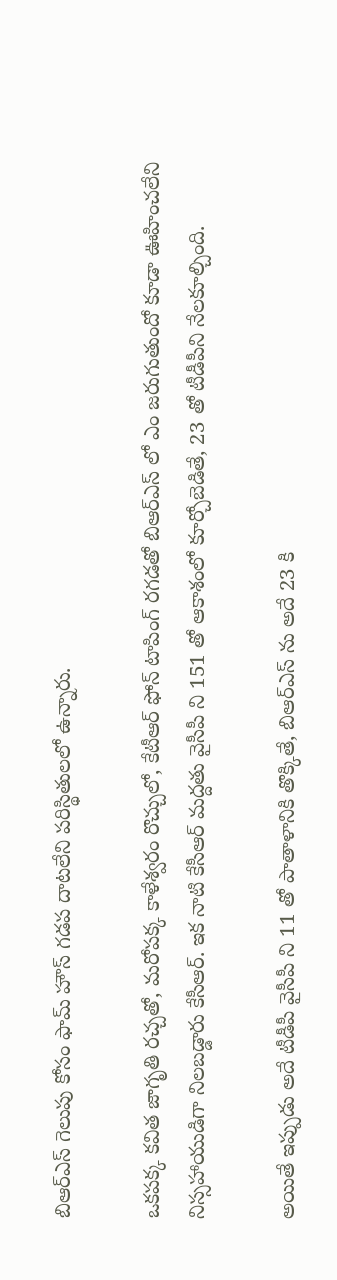బిఆర్ఎస్ గెలుపు కోసం ఫామ్ హౌస్ గడప దాటలేని పరిస్థితులలో ఉన్నారు.

ఒకపక్క కవిత జాగృతి రచ్చతో, మరోపక్క కాళేశ్వరం రొచ్చులో, కేటీఆర్ ఫోన్ టాపింగ్ రగడతో బిఆర్ఎస్ లో ఎం జరుగుతుందో కూడా ఊహించలేని నిస్సహాయుడిగా నిలబడ్డారు కేసీఆర్. ఇక నాటి కేసీఆర్ మద్దతు వైసీపీ ని 151 తో ఆకాశంలో కూర్చోబెడితే, 23 తో టీడీపీని నేలకూల్చింది.

అయితే ఇప్పుడు అదే టీడీపీ వైసీపీ ని 11 తో పాతాళానికి తొక్కితే, బిఆర్ఎస్ ను అదే 23 కి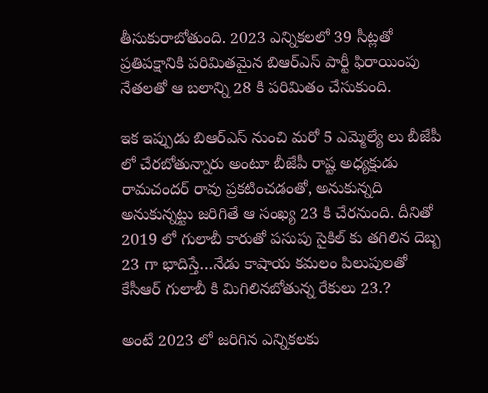తీసుకురాబోతుంది. 2023 ఎన్నికలలో 39 సీట్లతో ప్రతిపక్షానికి పరిమితమైన బిఆర్ఎస్ పార్టీ ఫిరాయింపు నేతలతో ఆ బలాన్ని 28 కి పరిమితం చేసుకుంది.

ఇక ఇప్పుడు బిఆర్ఎస్ నుంచి మరో 5 ఎమ్మెల్యే లు బీజేపీ లో చేరబోతున్నారు అంటూ బీజేపీ రాష్ట అధ్యక్షుడు రామచందర్ రావు ప్రకటించడంతో, అనుకున్నది అనుకున్నట్టు జరిగితే ఆ సంఖ్య 23 కి చేరనుంది. దీనితో 2019 లో గులాబీ కారుతో పసుపు సైకిల్ కు తగిలిన దెబ్బ 23 గా భాదిస్తే…నేడు కాషాయ కమలం పిలుపులతో కేసీఆర్ గులాబీ కి మిగిలినబోతున్న రేకులు 23.?

అంటే 2023 లో జరిగిన ఎన్నికలకు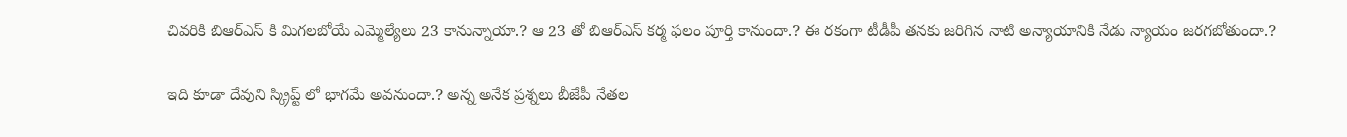చివరికి బిఆర్ఎస్ కి మిగలబోయే ఎమ్మెల్యేలు 23 కానున్నాయా.? ఆ 23 తో బిఆర్ఎస్ కర్మ ఫలం పూర్తి కానుందా.? ఈ రకంగా టీడీపీ తనకు జరిగిన నాటి అన్యాయానికి నేడు న్యాయం జరగబోతుందా.?

ఇది కూడా దేవుని స్క్రిప్ట్ లో భాగమే అవనుందా.? అన్న అనేక ప్రశ్నలు బీజేపీ నేతల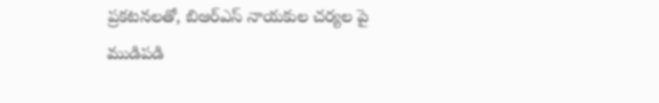ప్రకటనలతో, బిఆర్ఎస్ నాయకుల చర్యల పై ముడిపడి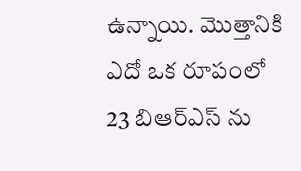ఉన్నాయి. మొత్తానికి ఎదో ఒక రూపంలో 23 బిఆర్ఎస్ ను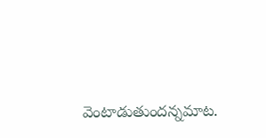వెంటాడుతుందన్నమాట.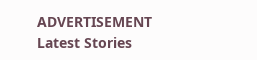ADVERTISEMENT
Latest Stories